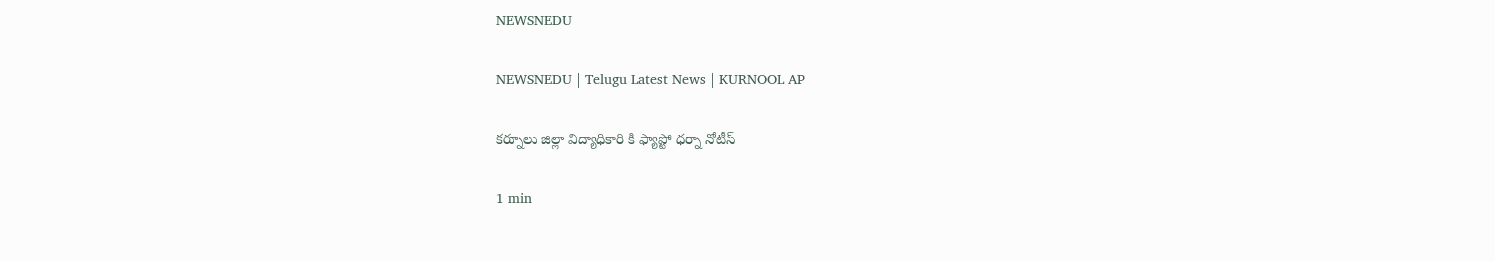NEWSNEDU

NEWSNEDU | Telugu Latest News | KURNOOL AP

కర్నూలు జిల్లా విద్యాధికారి కి ఫ్యాప్టో ధర్నా నోటీస్

1 min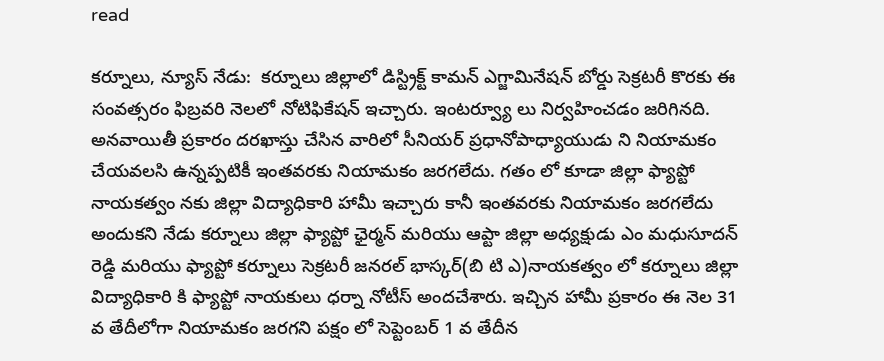read

కర్నూలు, న్యూస్ నేడు:  కర్నూలు జిల్లాలో డిస్ట్రిక్ట్ కామన్ ఎగ్జామినేషన్ బోర్డు సెక్రటరీ కొరకు ఈ సంవత్సరం ఫిబ్రవరి నెలలో నోటిఫికేషన్ ఇచ్చారు. ఇంటర్వ్యూ లు నిర్వహించడం జరిగినది. అనవాయితీ ప్రకారం దరఖాస్తు చేసిన వారిలో సీనియర్ ప్రధానోపాధ్యాయుడు ని నియామకం చేయవలసి ఉన్నప్పటికీ ఇంతవరకు నియామకం జరగలేదు. గతం లో కూడా జిల్లా ఫ్యాప్టో నాయకత్వం నకు జిల్లా విద్యాధికారి హామీ ఇచ్చారు కానీ ఇంతవరకు నియామకం జరగలేదు అందుకని నేడు కర్నూలు జిల్లా ఫ్యాప్టో ఛైర్మన్ మరియు ఆప్టా జిల్లా అధ్యక్షుడు ఎం మధుసూదన్ రెడ్డి మరియు ఫ్యాప్టో కర్నూలు సెక్రటరీ జనరల్ భాస్కర్(బి టి ఎ)నాయకత్వం లో కర్నూలు జిల్లా విద్యాధికారి కి ఫ్యాప్టో నాయకులు ధర్నా నోటీస్ అందచేశారు. ఇచ్చిన హామీ ప్రకారం ఈ నెల 31 వ తేదీలోగా నియామకం జరగని పక్షం లో సెప్టెంబర్ 1 వ తేదీన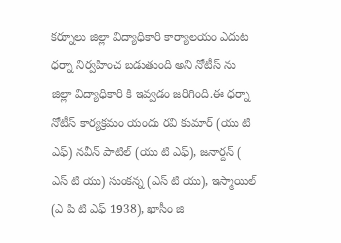కర్నూలు జిల్లా విద్యాధికారి కార్యాలయం ఎదుట ధర్నా నిర్వహించ బడుతుంది అని నోటీస్ ను జిల్లా విద్యాధికారి కి ఇవ్వడం జరిగింది.ఈ ధర్నా నోటీస్ కార్యక్రమం యందు రవి కుమార్ (యు టి ఎఫ్) నవీన్ పాటిల్ (యు టి ఎఫ్), జనార్దన్ ( ఎస్ టి యు) సుంకన్న (ఎస్ టి యు), ఇస్మాయిల్ (ఎ పి టి ఎఫ్ 1938), ఖాసీం జి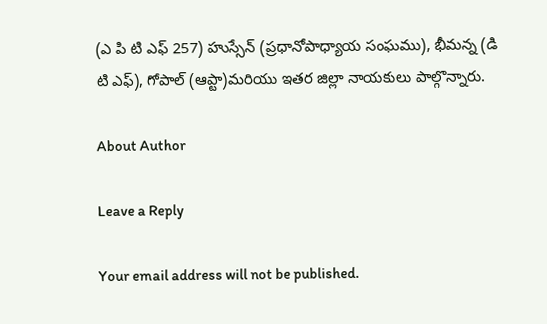(ఎ పి టి ఎఫ్ 257) హుస్సేన్ (ప్రధానోపాధ్యాయ సంఘము), భీమన్న (డి టి ఎఫ్), గోపాల్ (ఆప్టా)మరియు ఇతర జిల్లా నాయకులు పాల్గొన్నారు.

About Author

Leave a Reply

Your email address will not be published.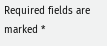Required fields are marked *